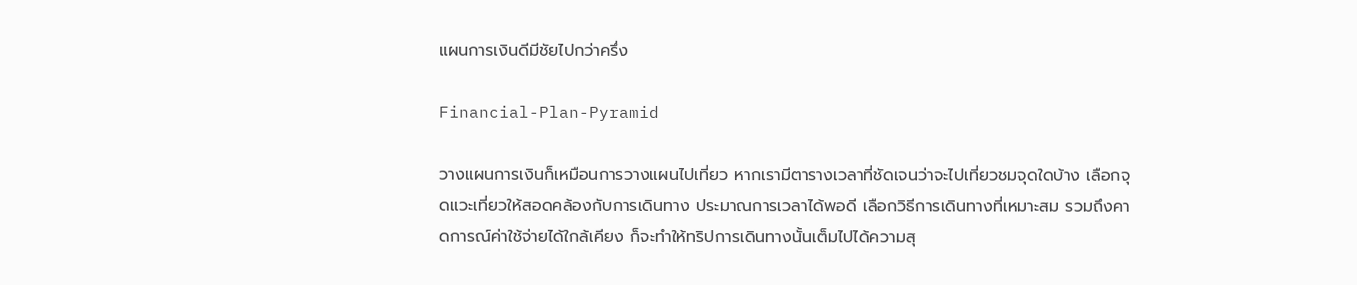แผนการเงินดีมีชัยไปกว่าครึ่ง

Financial-Plan-Pyramid

วางแผนการเงินก็เหมือนการวางแผนไปเที่ยว หากเรามีตารางเวลาที่ชัดเจนว่าจะไปเที่ยวชมจุดใดบ้าง เลือกจุดแวะเที่ยวให้สอดคล้องกับการเดินทาง ประมาณการเวลาได้พอดี เลือกวิธีการเดินทางที่เหมาะสม รวมถึงคาดการณ์ค่าใช้จ่ายได้ใกล้เคียง ก็จะทำให้ทริปการเดินทางนั้นเต็มไปได้ความสุ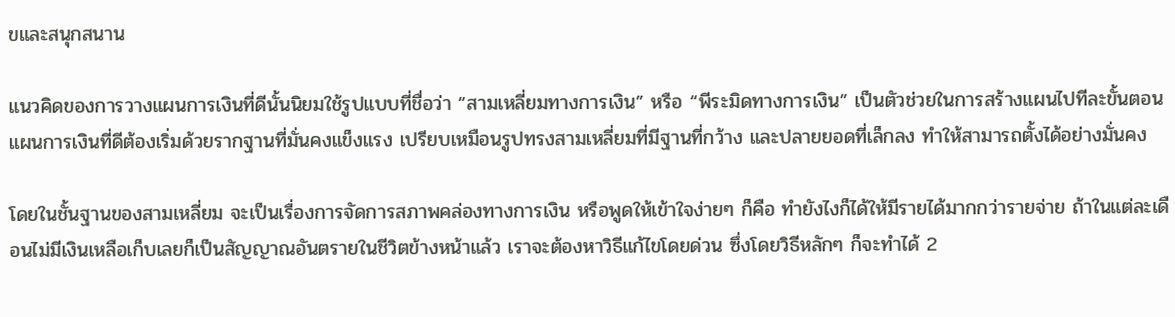ขและสนุกสนาน

แนวคิดของการวางแผนการเงินที่ดีนั้นนิยมใช้รูปแบบที่ชื่อว่า “สามเหลี่ยมทางการเงิน” หรือ “พีระมิดทางการเงิน” เป็นตัวช่วยในการสร้างแผนไปทีละขั้นตอน แผนการเงินที่ดีต้องเริ่มด้วยรากฐานที่มั่นคงแข็งแรง เปรียบเหมือนรูปทรงสามเหลี่ยมที่มีฐานที่กว้าง และปลายยอดที่เล็กลง ทำให้สามารถตั้งได้อย่างมั่นคง

โดยในชั้นฐานของสามเหลี่ยม จะเป็นเรื่องการจัดการสภาพคล่องทางการเงิน หรือพูดให้เข้าใจง่ายๆ ก็คือ ทำยังไงก็ได้ให้มีรายได้มากกว่ารายจ่าย ถ้าในแต่ละเดือนไม่มีเงินเหลือเก็บเลยก็เป็นสัญญาณอันตรายในชีวิตข้างหน้าแล้ว เราจะต้องหาวิธีแก้ไขโดยด่วน ซึ่งโดยวิธีหลักๆ ก็จะทำได้ 2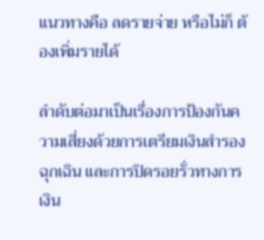แนวทางคือ ลดรายจ่าย หรือไม่ก็ ต้องเพิ่มรายได้

ลำดับต่อมาเป็นเรื่องการป้องกันความเสี่ยงด้วยการเตรียมเงินสำรองฉุกเฉิน และการปิดรอยรั่วทางการเงิน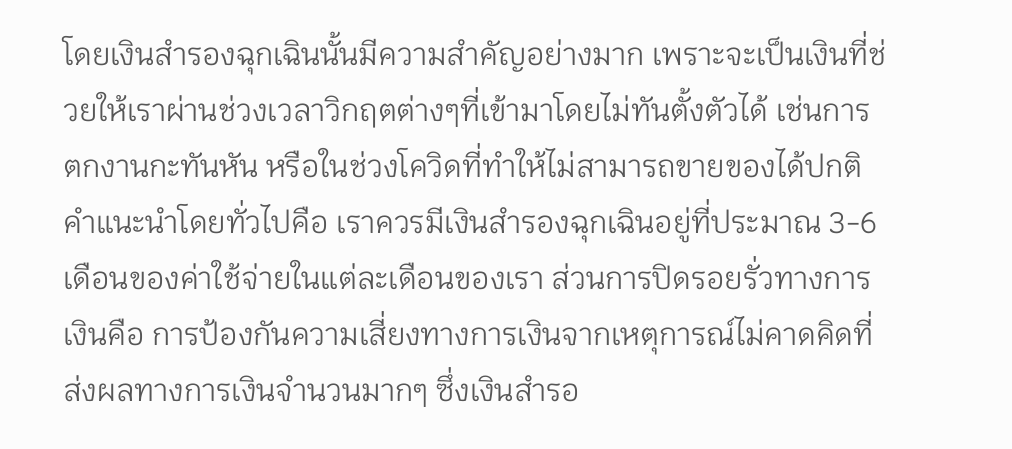โดยเงินสำรองฉุกเฉินนั้นมีความสำคัญอย่างมาก เพราะจะเป็นเงินที่ช่วยให้เราผ่านช่วงเวลาวิกฤตต่างๆที่เข้ามาโดยไม่ทันตั้งตัวได้ เช่นการตกงานกะทันหัน หรือในช่วงโควิดที่ทำให้ไม่สามารถขายของได้ปกติ คำแนะนำโดยทั่วไปคือ เราควรมีเงินสำรองฉุกเฉินอยู่ที่ประมาณ 3-6 เดือนของค่าใช้จ่ายในแต่ละเดือนของเรา ส่วนการปิดรอยรั่วทางการเงินคือ การป้องกันความเสี่ยงทางการเงินจากเหตุการณ์ไม่คาดคิดที่ส่งผลทางการเงินจำนวนมากๆ ซึ่งเงินสำรอ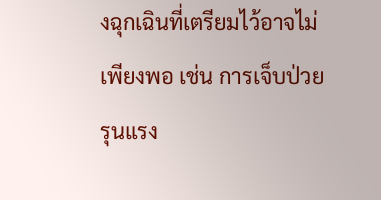งฉุกเฉินที่เตรียมไว้อาจไม่เพียงพอ เช่น การเจ็บป่วยรุนแรง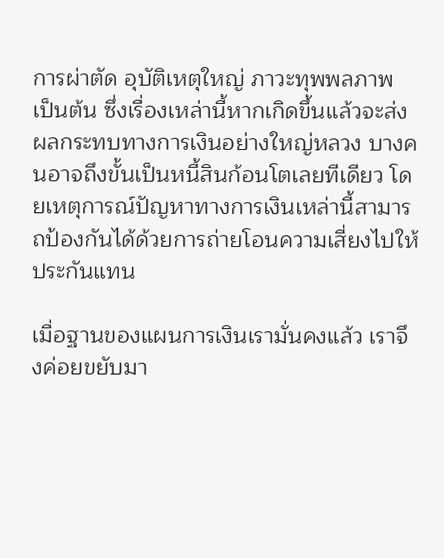การผ่าตัด อุบัติเหตุใหญ่ ภาวะทุพพลภาพ เป็นต้น ซึ่งเรื่องเหล่านี้หากเกิดขึ้นแล้วจะส่งผลกระทบทางการเงินอย่างใหญ่หลวง บางคนอาจถึงขั้นเป็นหนี้สินก้อนโตเลยทีเดียว โดยเหตุการณ์ปัญหาทางการเงินเหล่านี้สามารถป้องกันได้ด้วยการถ่ายโอนความเสี่ยงไปให้ประกันแทน

เมื่อฐานของแผนการเงินเรามั่นคงแล้ว เราจึงค่อยขยับมา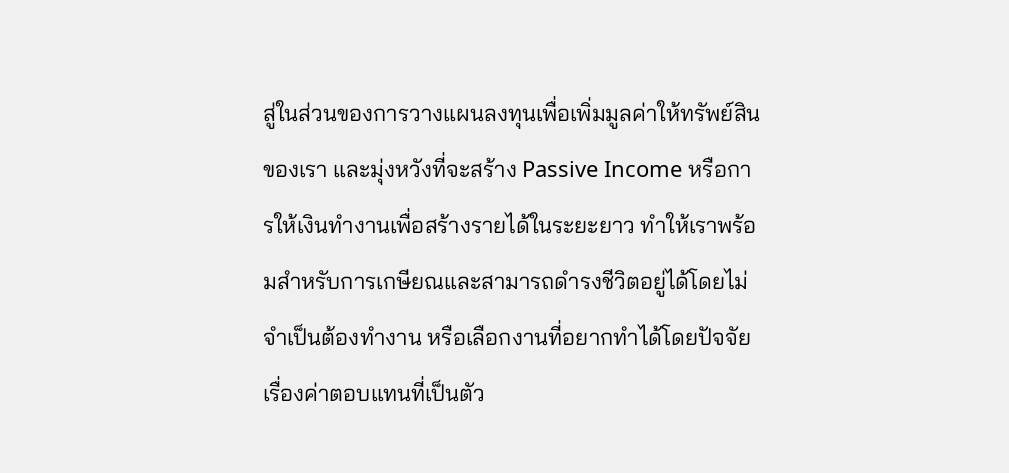สู่ในส่วนของการวางแผนลงทุนเพื่อเพิ่มมูลค่าให้ทรัพย์สินของเรา และมุ่งหวังที่จะสร้าง Passive Income หรือการให้เงินทำงานเพื่อสร้างรายได้ในระยะยาว ทำให้เราพร้อมสำหรับการเกษียณและสามารถดำรงชีวิตอยู่ได้โดยไม่จำเป็นต้องทำงาน หรือเลือกงานที่อยากทำได้โดยปัจจัยเรื่องค่าตอบแทนที่เป็นตัว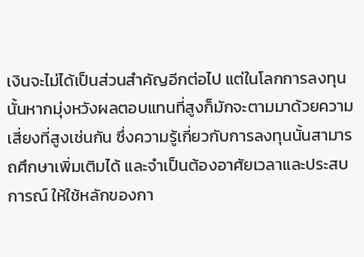เงินจะไม่ได้เป็นส่วนสำคัญอีกต่อไป แต่ในโลกการลงทุนนั้นหากมุ่งหวังผลตอบแทนที่สูงก็มักจะตามมาด้วยความเสี่ยงที่สูงเช่นกัน ซึ่งความรู้เกี่ยวกับการลงทุนนั้นสามารถศึกษาเพิ่มเติมได้ และจำเป็นต้องอาศัยเวลาและประสบการณ์ ให้ใช้หลักของกา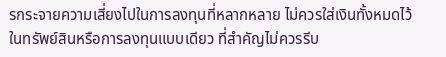รกระจายความเสี่ยงไปในการลงทุนที่หลากหลาย ไม่ควรใส่เงินทั้งหมดไว้ในทรัพย์สินหรือการลงทุนแบบเดียว ที่สำคัญไม่ควรรีบ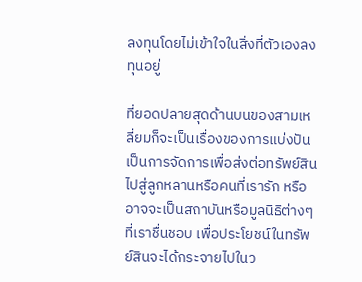ลงทุนโดยไม่เข้าใจในสิ่งที่ตัวเองลงทุนอยู่

ที่ยอดปลายสุดด้านบนของสามเหลี่ยมก็จะเป็นเรื่องของการแบ่งปัน เป็นการจัดการเพื่อส่งต่อทรัพย์สินไปสู่ลูกหลานหรือคนที่เรารัก หรืออาจจะเป็นสถาบันหรือมูลนิธิต่างๆ ที่เราชื่นชอบ เพื่อประโยชน์ในทรัพย์สินจะได้กระจายไปในว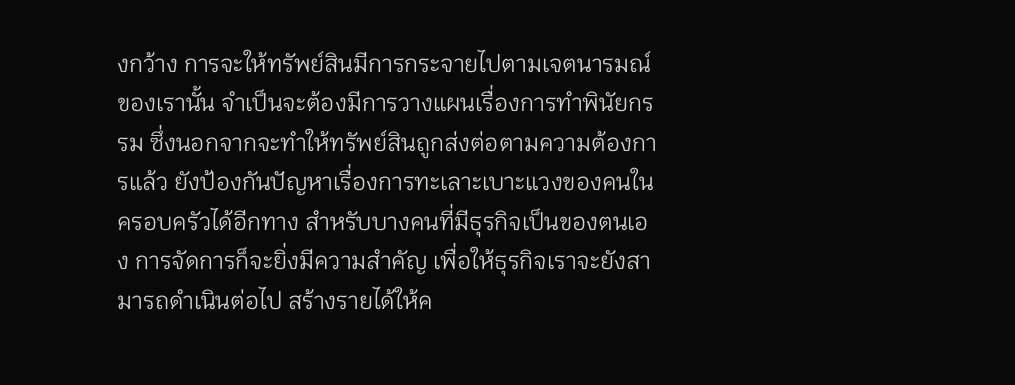งกว้าง การจะให้ทรัพย์สินมีการกระจายไปตามเจตนารมณ์ของเรานั้น จำเป็นจะต้องมีการวางแผนเรื่องการทำพินัยกรรม ซึ่งนอกจากจะทำให้ทรัพย์สินถูกส่งต่อตามความต้องการแล้ว ยังป้องกันปัญหาเรื่องการทะเลาะเบาะแวงของคนในครอบครัวได้อีกทาง สำหรับบางคนที่มีธุรกิจเป็นของตนเอง การจัดการก็จะยิ่งมีความสำคัญ เพื่อให้ธุรกิจเราจะยังสามารถดำเนินต่อไป สร้างรายได้ให้ค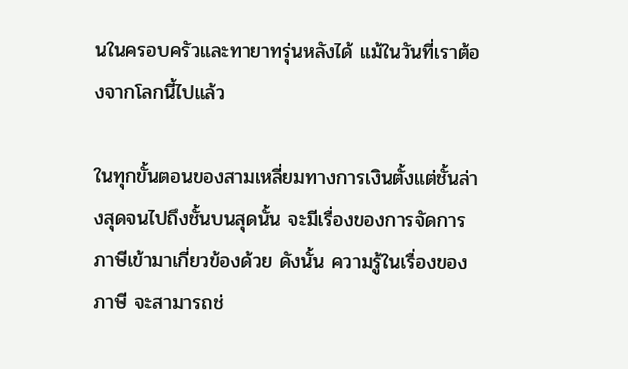นในครอบครัวและทายาทรุ่นหลังได้ แม้ในวันที่เราต้องจากโลกนี้ไปแล้ว

ในทุกขั้นตอนของสามเหลี่ยมทางการเงินตั้งแต่ชั้นล่างสุดจนไปถึงชั้นบนสุดนั้น จะมีเรื่องของการจัดการภาษีเข้ามาเกี่ยวข้องด้วย ดังนั้น ความรู้ในเรื่องของภาษี จะสามารถช่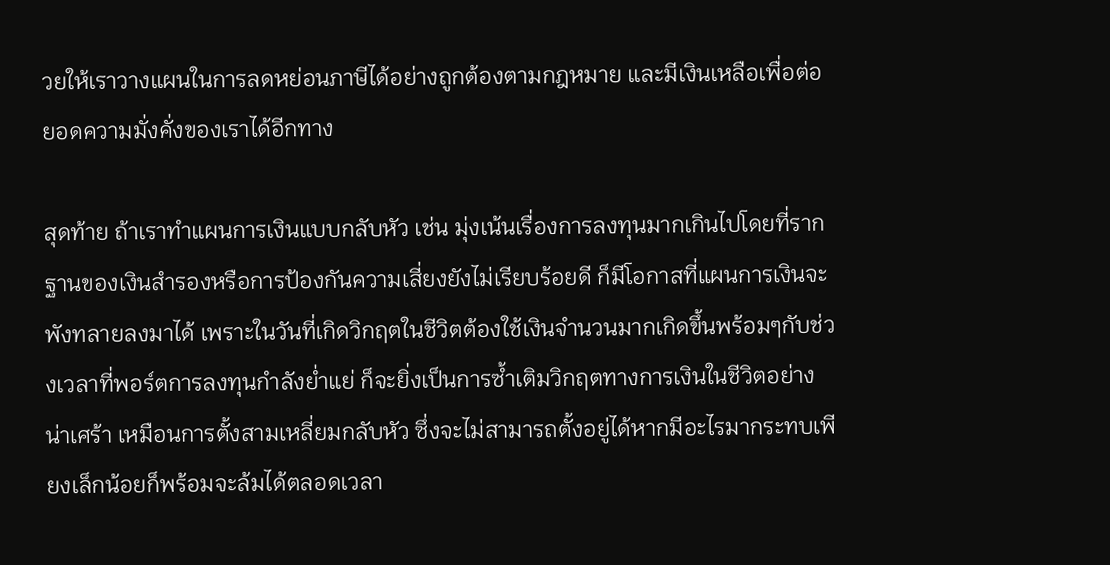วยให้เราวางแผนในการลดหย่อนภาษีได้อย่างถูกต้องตามกฎหมาย และมีเงินเหลือเพื่อต่อยอดความมั่งคั่งของเราได้อีกทาง

สุดท้าย ถ้าเราทำแผนการเงินแบบกลับหัว เช่น มุ่งเน้นเรื่องการลงทุนมากเกินไปโดยที่รากฐานของเงินสำรองหรือการป้องกันความเสี่ยงยังไม่เรียบร้อยดี ก็มีโอกาสที่แผนการเงินจะพังทลายลงมาได้ เพราะในวันที่เกิดวิกฤตในชีวิตต้องใช้เงินจำนวนมากเกิดขึ้นพร้อมๆกับช่วงเวลาที่พอร์ตการลงทุนกำลังย่ำแย่ ก็จะยิ่งเป็นการซ้ำเติมวิกฤตทางการเงินในชีวิตอย่างน่าเศร้า เหมือนการตั้งสามเหลี่ยมกลับหัว ซึ่งจะไม่สามารถตั้งอยู่ได้หากมีอะไรมากระทบเพียงเล็กน้อยก็พร้อมจะล้มได้ตลอดเวลา